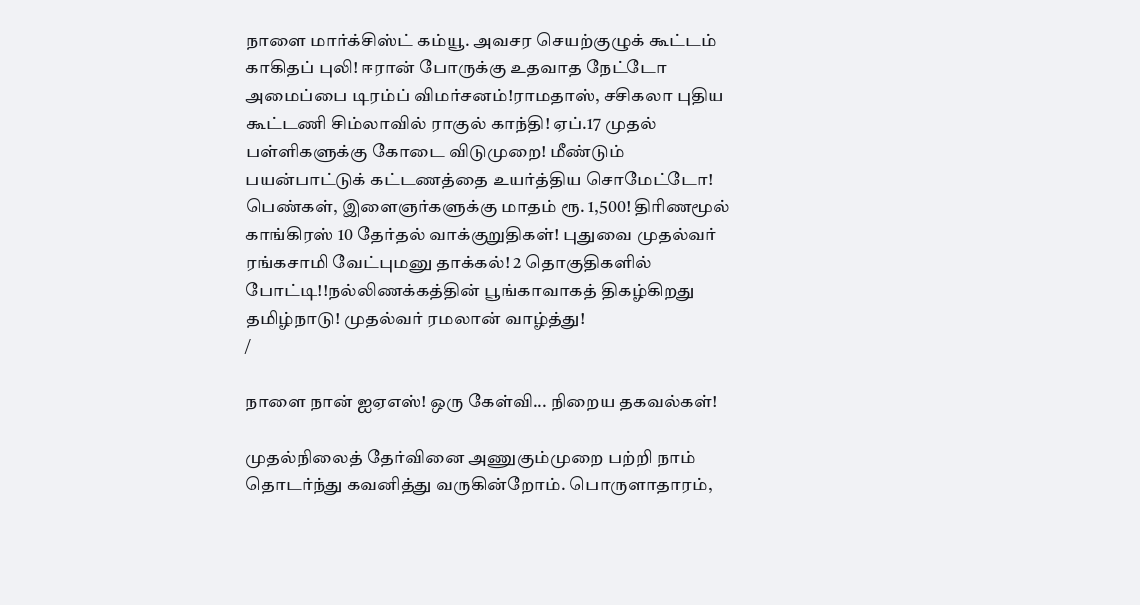நாளை மார்க்சிஸ்ட் கம்யூ. அவசர செயற்குழுக் கூட்டம் காகிதப் புலி! ஈரான் போருக்கு உதவாத நேட்டோ அமைப்பை டிரம்ப் விமர்சனம்!ராமதாஸ், சசிகலா புதிய கூட்டணி சிம்லாவில் ராகுல் காந்தி! ஏப்.17 முதல் பள்ளிகளுக்கு கோடை விடுமுறை! மீண்டும் பயன்பாட்டுக் கட்டணத்தை உயர்த்திய சொமேட்டோ! பெண்கள், இளைஞர்களுக்கு மாதம் ரூ. 1,500! திரிணமூல் காங்கிரஸ் 10 தேர்தல் வாக்குறுதிகள்! புதுவை முதல்வர் ரங்கசாமி வேட்புமனு தாக்கல்! 2 தொகுதிகளில் போட்டி!!நல்லிணக்கத்தின் பூங்காவாகத் திகழ்கிறது தமிழ்நாடு! முதல்வர் ரமலான் வாழ்த்து!
/

நாளை நான் ஐஏஎஸ்! ஒரு கேள்வி... நிறைய தகவல்கள்!

முதல்நிலைத் தேர்வினை அணுகும்முறை பற்றி நாம் தொடர்ந்து கவனித்து வருகின்றோம். பொருளாதாரம்,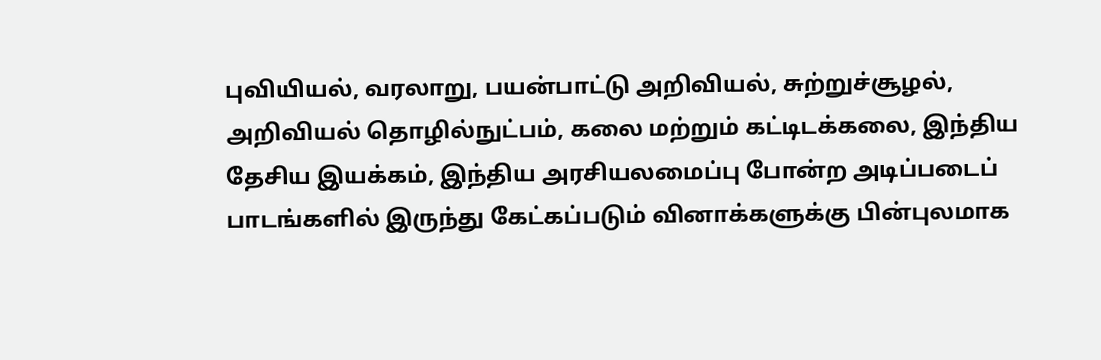புவியியல், வரலாறு, பயன்பாட்டு அறிவியல், சுற்றுச்சூழல், அறிவியல் தொழில்நுட்பம், கலை மற்றும் கட்டிடக்கலை, இந்திய தேசிய இயக்கம், இந்திய அரசியலமைப்பு போன்ற அடிப்படைப் பாடங்களில் இருந்து கேட்கப்படும் வினாக்களுக்கு பின்புலமாக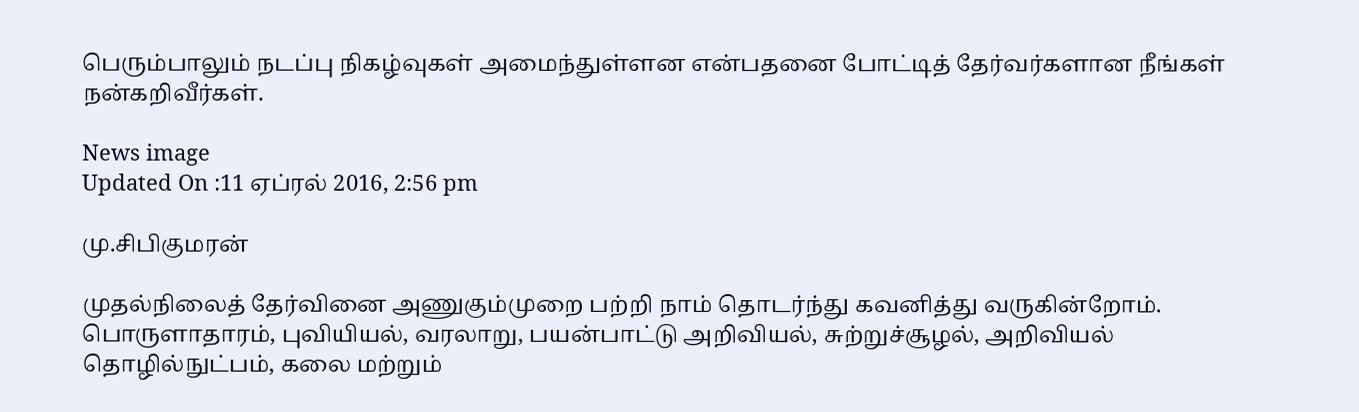பெரும்பாலும் நடப்பு நிகழ்வுகள் அமைந்துள்ளன என்பதனை போட்டித் தேர்வர்களான நீங்கள் நன்கறிவீர்கள்.

News image
Updated On :11 ஏப்ரல் 2016, 2:56 pm

மு.சிபிகுமரன்

முதல்நிலைத் தேர்வினை அணுகும்முறை பற்றி நாம் தொடர்ந்து கவனித்து வருகின்றோம். பொருளாதாரம், புவியியல், வரலாறு, பயன்பாட்டு அறிவியல், சுற்றுச்சூழல், அறிவியல் தொழில்நுட்பம், கலை மற்றும்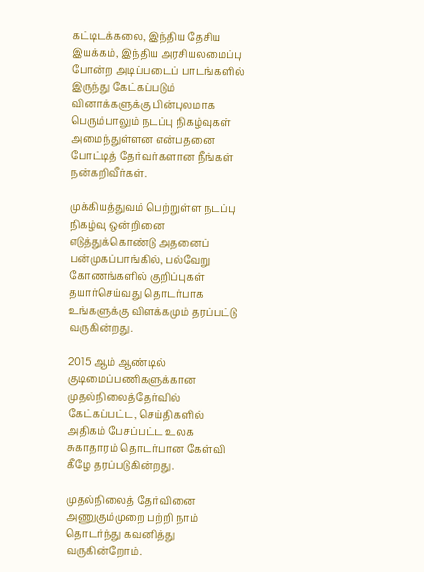கட்டிடக்கலை, இந்திய தேசிய இயக்கம், இந்திய அரசியலமைப்பு போன்ற அடிப்படைப் பாடங்களில் இருந்து கேட்கப்படும் வினாக்களுக்கு பின்புலமாக பெரும்பாலும் நடப்பு நிகழ்வுகள் அமைந்துள்ளன என்பதனை போட்டித் தேர்வர்களான நீங்கள் நன்கறிவீர்கள்.

முக்கியத்துவம் பெற்றுள்ள நடப்பு நிகழ்வு ஒன்றினை எடுத்துக்கொண்டு அதனைப் பன்முகப்பாங்கில், பல்வேறு கோணங்களில் குறிப்புகள் தயார்செய்வது தொடர்பாக உங்களுக்கு விளக்கமும் தரப்பட்டு வருகின்றது.

2015 ஆம் ஆண்டில் குடிமைப்பணிகளுக்கான முதல்நிலைத்தேர்வில் கேட்கப்பட்ட, செய்திகளில் அதிகம் பேசப்பட்ட உலக சுகாதாரம் தொடர்பான கேள்வி கீழே தரப்படுகின்றது.

முதல்நிலைத் தேர்வினை அணுகும்முறை பற்றி நாம் தொடர்ந்து கவனித்து வருகின்றோம்.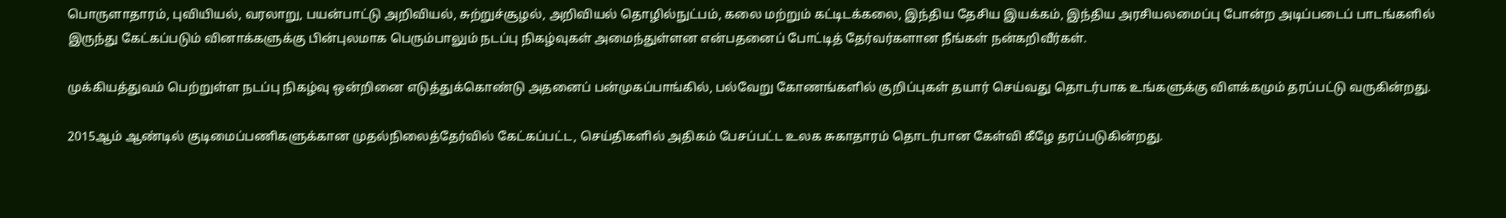பொருளாதாரம், புவியியல், வரலாறு, பயன்பாட்டு அறிவியல், சுற்றுச்சூழல், அறிவியல் தொழில்நுட்பம், கலை மற்றும் கட்டிடக்கலை, இந்திய தேசிய இயக்கம், இந்திய அரசியலமைப்பு போன்ற அடிப்படைப் பாடங்களில் இருந்து கேட்கப்படும் வினாக்களுக்கு பின்புலமாக பெரும்பாலும் நடப்பு நிகழ்வுகள் அமைந்துள்ளன என்பதனைப் போட்டித் தேர்வர்களான நீங்கள் நன்கறிவீர்கள்.

முக்கியத்துவம் பெற்றுள்ள நடப்பு நிகழ்வு ஒன்றினை எடுத்துக்கொண்டு அதனைப் பன்முகப்பாங்கில், பல்வேறு கோணங்களில் குறிப்புகள் தயார் செய்வது தொடர்பாக உங்களுக்கு விளக்கமும் தரப்பட்டு வருகின்றது.

2015ஆம் ஆண்டில் குடிமைப்பணிகளுக்கான முதல்நிலைத்தேர்வில் கேட்கப்பட்ட, செய்திகளில் அதிகம் பேசப்பட்ட உலக சுகாதாரம் தொடர்பான கேள்வி கீழே தரப்படுகின்றது.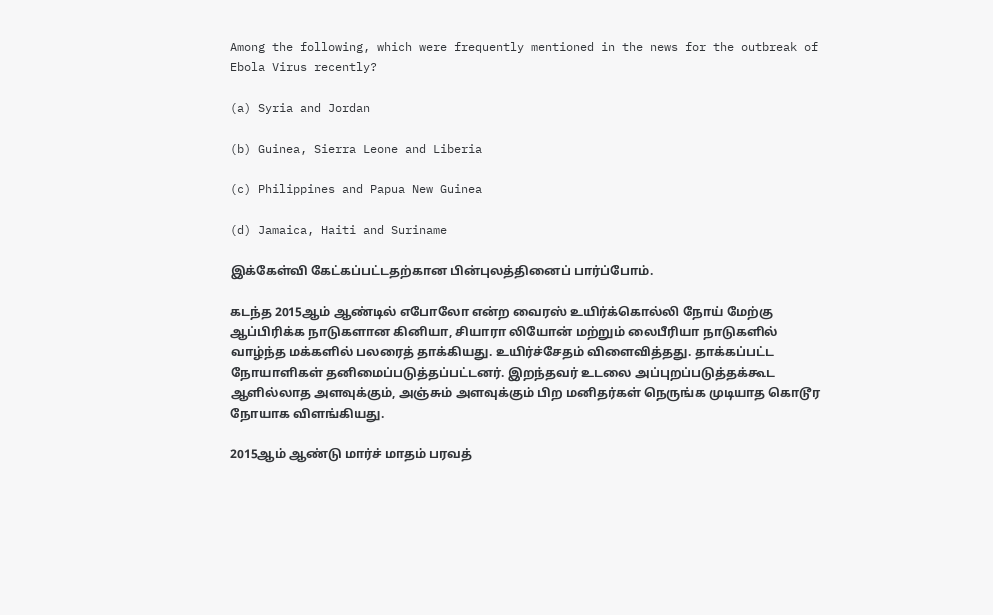Among the following, which were frequently mentioned in the news for the outbreak of Ebola Virus recently?

(a) Syria and Jordan

(b) Guinea, Sierra Leone and Liberia

(c) Philippines and Papua New Guinea

(d) Jamaica, Haiti and Suriname

இக்கேள்வி கேட்கப்பட்டதற்கான பின்புலத்தினைப் பார்ப்போம்.

கடந்த 2015ஆம் ஆண்டில் எபோலோ என்ற வைரஸ் உயிர்க்கொல்லி நோய் மேற்கு ஆப்பிரிக்க நாடுகளான கினியா, சியாரா லியோன் மற்றும் லைபீரியா நாடுகளில் வாழ்ந்த மக்களில் பலரைத் தாக்கியது. உயிர்ச்சேதம் விளைவித்தது. தாக்கப்பட்ட நோயாளிகள் தனிமைப்படுத்தப்பட்டனர். இறந்தவர் உடலை அப்புறப்படுத்தக்கூட ஆளில்லாத அளவுக்கும், அஞ்சும் அளவுக்கும் பிற மனிதர்கள் நெருங்க முடியாத கொடூர நோயாக விளங்கியது.

2015ஆம் ஆண்டு மார்ச் மாதம் பரவத்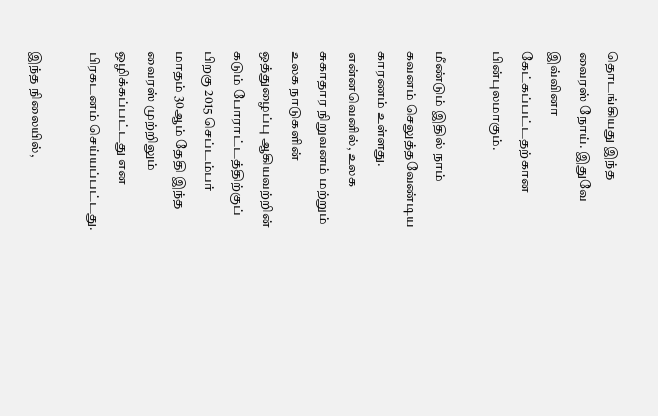தொடங்கியது இந்த வைரஸ் நோய். இதுவே இவ்வினா கேட்கப்பட்டதற்கான பின்புலமாகும்.

மீண்டும் இதில் நாம் கவனம் செலுத்தவேண்டிய காரணம் உள்ளது. என்னவெனில், உலக சுகாதார நிறுவனம் மற்றும் உலக நாடுகளின் ஒத்துழைப்பு ஆகியவற்றின் கடும் போராட்டத்திற்குப் பிறகு 2015 செப்டம்பர் மாதம் 30ஆம் தேதி இந்த வைரஸ் முற்றிலும் ஒழிக்கப்பட்டது என பிரகடனம் செய்யப்பட்டது.

இந்த நிலையில்,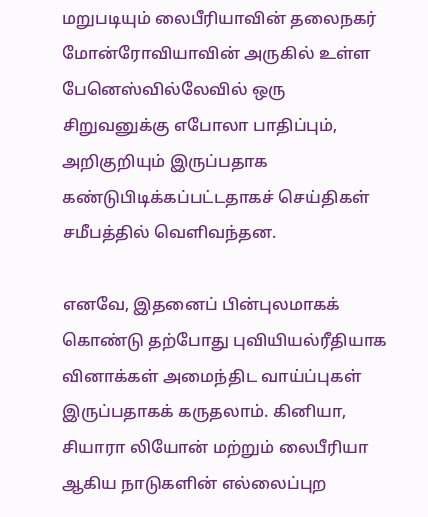மறுபடியும் லைபீரியாவின் தலைநகர் மோன்ரோவியாவின் அருகில் உள்ள பேனெஸ்வில்லேவில் ஒரு சிறுவனுக்கு எபோலா பாதிப்பும், அறிகுறியும் இருப்பதாக கண்டுபிடிக்கப்பட்டதாகச் செய்திகள் சமீபத்தில் வெளிவந்தன.

எனவே, இதனைப் பின்புலமாகக் கொண்டு தற்போது புவியியல்ரீதியாக வினாக்கள் அமைந்திட வாய்ப்புகள் இருப்பதாகக் கருதலாம். கினியா, சியாரா லியோன் மற்றும் லைபீரியா ஆகிய நாடுகளின் எல்லைப்புற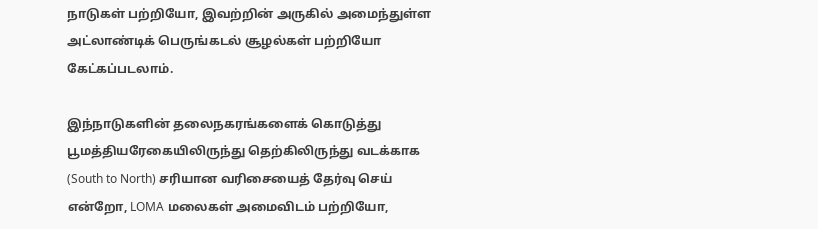நாடுகள் பற்றியோ, இவற்றின் அருகில் அமைந்துள்ள அட்லாண்டிக் பெருங்கடல் சூழல்கள் பற்றியோ கேட்கப்படலாம்.

இந்நாடுகளின் தலைநகரங்களைக் கொடுத்து பூமத்தியரேகையிலிருந்து தெற்கிலிருந்து வடக்காக (South to North) சரியான வரிசையைத் தேர்வு செய் என்றோ, LOMA மலைகள் அமைவிடம் பற்றியோ,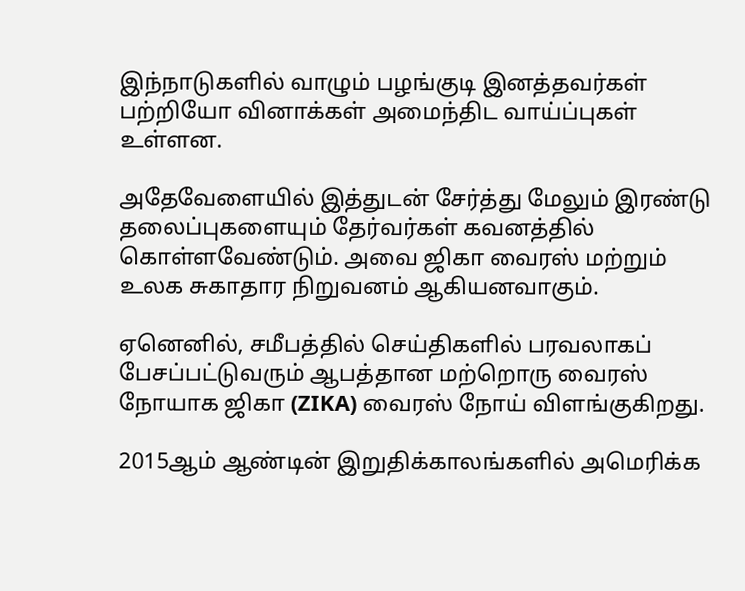இந்நாடுகளில் வாழும் பழங்குடி இனத்தவர்கள் பற்றியோ வினாக்கள் அமைந்திட வாய்ப்புகள் உள்ளன.

அதேவேளையில் இத்துடன் சேர்த்து மேலும் இரண்டு தலைப்புகளையும் தேர்வர்கள் கவனத்தில் கொள்ளவேண்டும். அவை ஜிகா வைரஸ் மற்றும் உலக சுகாதார நிறுவனம் ஆகியனவாகும்.

ஏனெனில், சமீபத்தில் செய்திகளில் பரவலாகப் பேசப்பட்டுவரும் ஆபத்தான மற்றொரு வைரஸ் நோயாக ஜிகா (ZIKA) வைரஸ் நோய் விளங்குகிறது.

2015ஆம் ஆண்டின் இறுதிக்காலங்களில் அமெரிக்க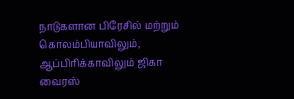நாடுகளான பிரேசில் மற்றும் கொலம்பியாவிலும், ஆப்பிரிக்காவிலும் ஜிகா வைரஸ்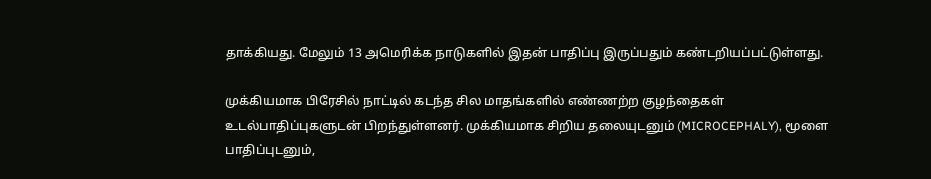தாக்கியது. மேலும் 13 அமெரிக்க நாடுகளில் இதன் பாதிப்பு இருப்பதும் கண்டறியப்பட்டுள்ளது.

முக்கியமாக பிரேசில் நாட்டில் கடந்த சில மாதங்களில் எண்ணற்ற குழந்தைகள் உடல்பாதிப்புகளுடன் பிறந்துள்ளனர். முக்கியமாக சிறிய தலையுடனும் (MICROCEPHALY), மூளை பாதிப்புடனும்,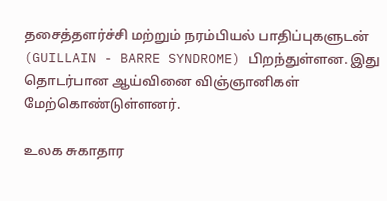தசைத்தளர்ச்சி மற்றும் நரம்பியல் பாதிப்புகளுடன் (GUILLAIN - BARRE SYNDROME) பிறந்துள்ளன. இது தொடர்பான ஆய்வினை விஞ்ஞானிகள் மேற்கொண்டுள்ளனர்.

உலக சுகாதார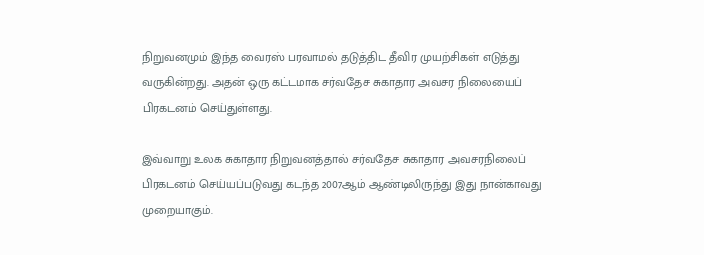நிறுவனமும் இந்த வைரஸ் பரவாமல் தடுத்திட தீவிர முயற்சிகள் எடுத்து வருகின்றது. அதன் ஒரு கட்டமாக சர்வதேச சுகாதார அவசர நிலையைப் பிரகடனம் செய்துள்ளது.

இவ்வாறு உலக சுகாதார நிறுவனத்தால் சர்வதேச சுகாதார அவசரநிலைப் பிரகடனம் செய்யப்படுவது கடந்த 2007ஆம் ஆண்டிலிருந்து இது நான்காவது முறையாகும்.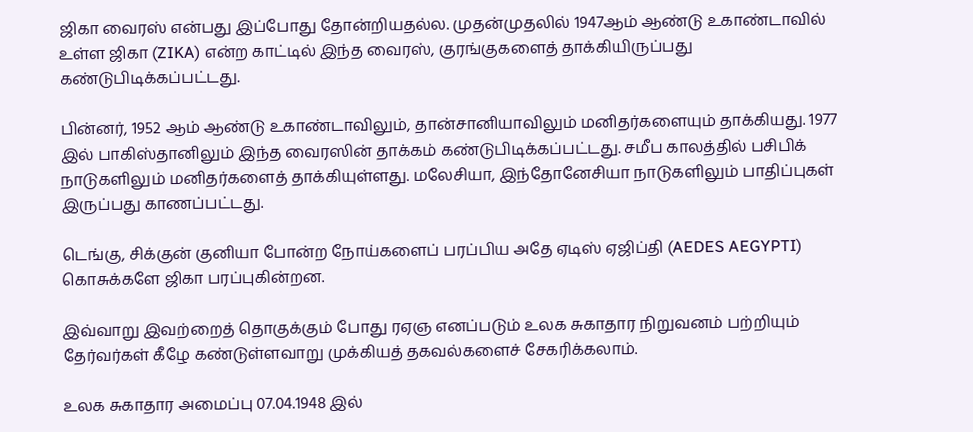ஜிகா வைரஸ் என்பது இப்போது தோன்றியதல்ல. முதன்முதலில் 1947ஆம் ஆண்டு உகாண்டாவில் உள்ள ஜிகா (ZIKA) என்ற காட்டில் இந்த வைரஸ், குரங்குகளைத் தாக்கியிருப்பது கண்டுபிடிக்கப்பட்டது.

பின்னர், 1952 ஆம் ஆண்டு உகாண்டாவிலும், தான்சானியாவிலும் மனிதர்களையும் தாக்கியது. 1977 இல் பாகிஸ்தானிலும் இந்த வைரஸின் தாக்கம் கண்டுபிடிக்கப்பட்டது. சமீப காலத்தில் பசிபிக் நாடுகளிலும் மனிதர்களைத் தாக்கியுள்ளது. மலேசியா, இந்தோனேசியா நாடுகளிலும் பாதிப்புகள் இருப்பது காணப்பட்டது.

டெங்கு, சிக்குன் குனியா போன்ற நோய்களைப் பரப்பிய அதே ஏடிஸ் ஏஜிப்தி (AEDES AEGYPTI) கொசுக்களே ஜிகா பரப்புகின்றன.

இவ்வாறு இவற்றைத் தொகுக்கும் போது ரஏஞ எனப்படும் உலக சுகாதார நிறுவனம் பற்றியும் தேர்வர்கள் கீழே கண்டுள்ளவாறு முக்கியத் தகவல்களைச் சேகரிக்கலாம்.

உலக சுகாதார அமைப்பு 07.04.1948 இல்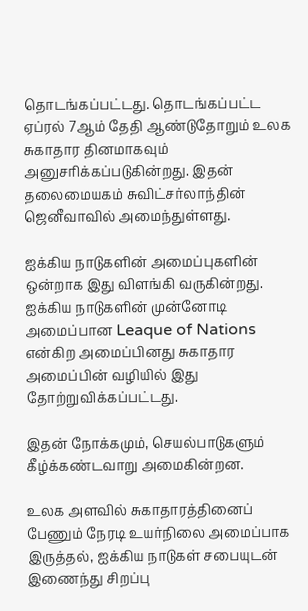தொடங்கப்பட்டது. தொடங்கப்பட்ட ஏப்ரல் 7ஆம் தேதி ஆண்டுதோறும் உலக சுகாதார தினமாகவும் அனுசரிக்கப்படுகின்றது. இதன் தலைமையகம் சுவிட்சர்லாந்தின் ஜெனீவாவில் அமைந்துள்ளது.

ஐக்கிய நாடுகளின் அமைப்புகளின் ஒன்றாக இது விளங்கி வருகின்றது. ஐக்கிய நாடுகளின் முன்னோடி அமைப்பான Leaque of Nations என்கிற அமைப்பினது சுகாதார அமைப்பின் வழியில் இது தோற்றுவிக்கப்பட்டது.

இதன் நோக்கமும், செயல்பாடுகளும் கீழ்க்கண்டவாறு அமைகின்றன.

உலக அளவில் சுகாதாரத்தினைப் பேணும் நேரடி உயர்நிலை அமைப்பாக இருத்தல், ஐக்கிய நாடுகள் சபையுடன் இணைந்து சிறப்பு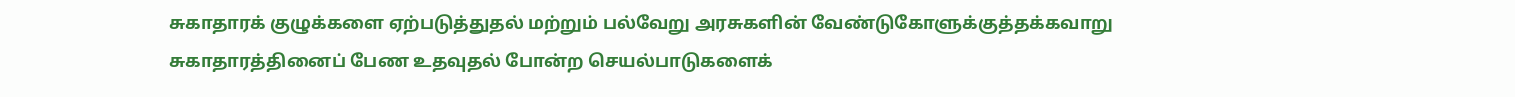சுகாதாரக் குழுக்களை ஏற்படுத்துதல் மற்றும் பல்வேறு அரசுகளின் வேண்டுகோளுக்குத்தக்கவாறு சுகாதாரத்தினைப் பேண உதவுதல் போன்ற செயல்பாடுகளைக்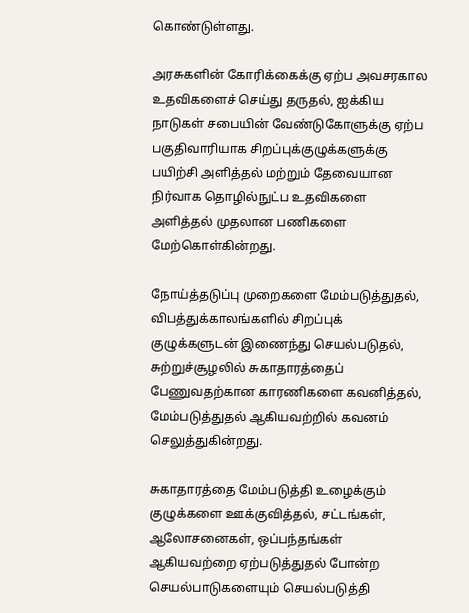கொண்டுள்ளது.

அரசுகளின் கோரிக்கைக்கு ஏற்ப அவசரகால உதவிகளைச் செய்து தருதல், ஐக்கிய நாடுகள் சபையின் வேண்டுகோளுக்கு ஏற்ப பகுதிவாரியாக சிறப்புக்குழுக்களுக்கு பயிற்சி அளித்தல் மற்றும் தேவையான நிர்வாக தொழில்நுட்ப உதவிகளை அளித்தல் முதலான பணிகளை மேற்கொள்கின்றது.

நோய்த்தடுப்பு முறைகளை மேம்படுத்துதல், விபத்துக்காலங்களில் சிறப்புக் குழுக்களுடன் இணைந்து செயல்படுதல், சுற்றுச்சூழலில் சுகாதாரத்தைப் பேணுவதற்கான காரணிகளை கவனித்தல், மேம்படுத்துதல் ஆகியவற்றில் கவனம் செலுத்துகின்றது.

சுகாதாரத்தை மேம்படுத்தி உழைக்கும் குழுக்களை ஊக்குவித்தல், சட்டங்கள், ஆலோசனைகள், ஒப்பந்தங்கள் ஆகியவற்றை ஏற்படுத்துதல் போன்ற செயல்பாடுகளையும் செயல்படுத்தி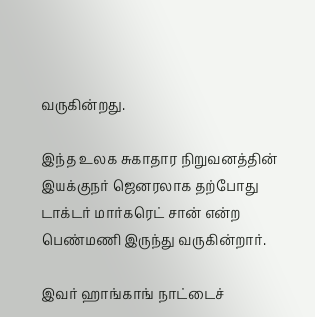வருகின்றது.

இந்த உலக சுகாதார நிறுவனத்தின் இயக்குநர் ஜெனரலாக தற்போது டாக்டர் மார்கரெட் சான் என்ற பெண்மணி இருந்து வருகின்றார்.

இவர் ஹாங்காங் நாட்டைச்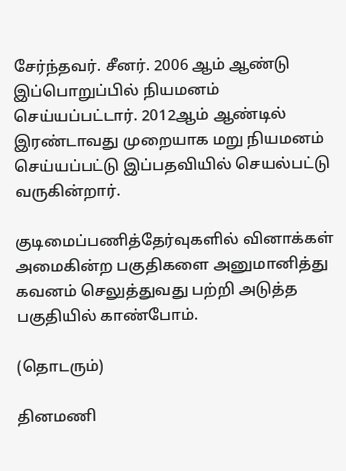சேர்ந்தவர். சீனர். 2006 ஆம் ஆண்டு இப்பொறுப்பில் நியமனம் செய்யப்பட்டார். 2012ஆம் ஆண்டில் இரண்டாவது முறையாக மறு நியமனம் செய்யப்பட்டு இப்பதவியில் செயல்பட்டு வருகின்றார்.

குடிமைப்பணித்தேர்வுகளில் வினாக்கள் அமைகின்ற பகுதிகளை அனுமானித்து கவனம் செலுத்துவது பற்றி அடுத்த பகுதியில் காண்போம்.

(தொடரும்)

தினமணி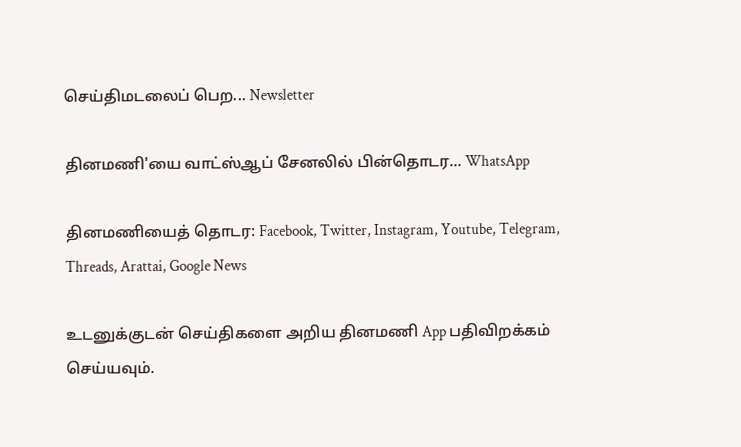செய்திமடலைப் பெற... Newsletter

தினமணி'யை வாட்ஸ்ஆப் சேனலில் பின்தொடர... WhatsApp

தினமணியைத் தொடர: Facebook, Twitter, Instagram, Youtube, Telegram, Threads, Arattai, Google News

உடனுக்குடன் செய்திகளை அறிய தினமணி App பதிவிறக்கம் செய்யவும்.